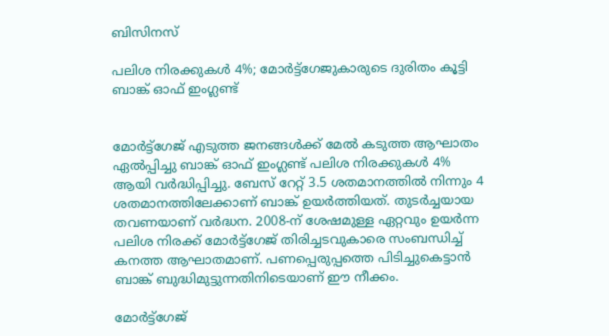ബിസിനസ്‌

പലിശ നിരക്കുകള്‍ 4%; മോര്‍ട്ട്‌ഗേജുകാരുടെ ദുരിതം കൂട്ടി ബാങ്ക് ഓഫ് ഇംഗ്ലണ്ട്


മോര്‍ട്ട്‌ഗേജ് എടുത്ത ജനങ്ങള്‍ക്ക് മേല്‍ കടുത്ത ആഘാതം ഏല്‍പ്പിച്ചു ബാങ്ക് ഓഫ് ഇംഗ്ലണ്ട് പലിശ നിരക്കുകള്‍ 4% ആയി വര്‍ദ്ധിപ്പിച്ചു. ബേസ് റേറ്റ് 3.5 ശതമാനത്തില്‍ നിന്നും 4 ശതമാനത്തിലേക്കാണ് ബാങ്ക് ഉയര്‍ത്തിയത്. തുടര്‍ച്ചയായ തവണയാണ് വര്‍ദ്ധന. 2008-ന് ശേഷമുള്ള ഏറ്റവും ഉയര്‍ന്ന പലിശ നിരക്ക് മോര്‍ട്ട്‌ഗേജ് തിരിച്ചടവുകാരെ സംബന്ധിച്ച് കനത്ത ആഘാതമാണ്. പണപ്പെരുപ്പത്തെ പിടിച്ചുകെട്ടാന്‍ ബാങ്ക് ബുദ്ധിമുട്ടുന്നതിനിടെയാണ് ഈ നീക്കം.

മോര്‍ട്ട്‌ഗേജ്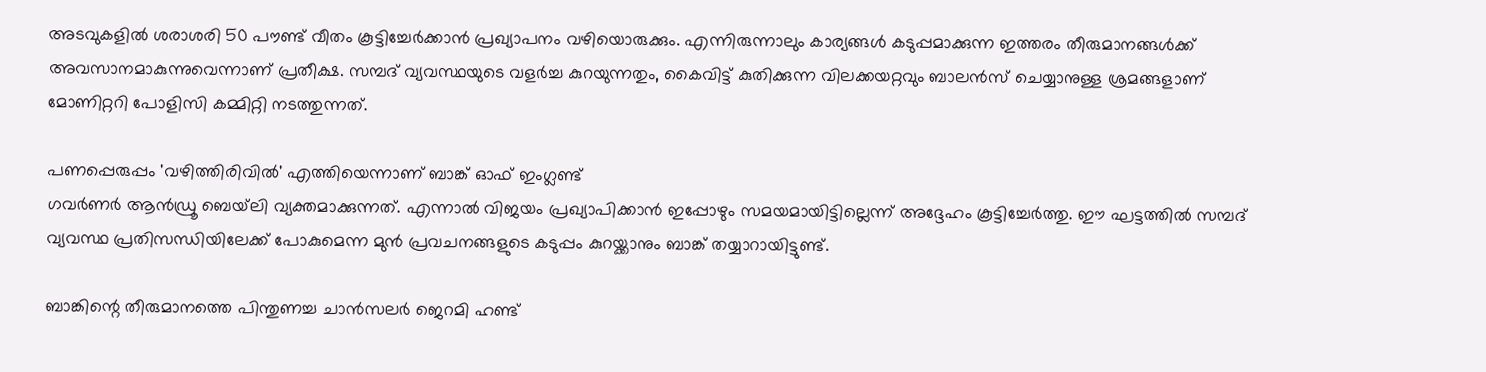അടവുകളില്‍ ശരാശരി 50 പൗണ്ട് വീതം കൂട്ടിച്ചേര്‍ക്കാന്‍ പ്രഖ്യാപനം വഴിയൊരുക്കും. എന്നിരുന്നാലും കാര്യങ്ങള്‍ കടുപ്പമാക്കുന്ന ഇത്തരം തീരുമാനങ്ങള്‍ക്ക് അവസാനമാകുന്നുവെന്നാണ് പ്രതീക്ഷ. സമ്പദ് വ്യവസ്ഥയുടെ വളര്‍ച്ച കുറയുന്നതും, കൈവിട്ട് കുതിക്കുന്ന വിലക്കയറ്റവും ബാലന്‍സ് ചെയ്യാനുള്ള ശ്രമങ്ങളാണ് മോണിറ്ററി പോളിസി കമ്മിറ്റി നടത്തുന്നത്.

പണപ്പെരുപ്പം 'വഴിത്തിരിവില്‍' എത്തിയെന്നാണ് ബാങ്ക് ഓഫ് ഇംഗ്ലണ്ട്
ഗവര്‍ണര്‍ ആന്‍ഡ്രൂ ബെയ്‌ലി വ്യക്തമാക്കുന്നത്. എന്നാല്‍ വിജയം പ്രഖ്യാപിക്കാന്‍ ഇപ്പോഴും സമയമായിട്ടില്ലെന്ന് അദ്ദേഹം കൂട്ടിച്ചേര്‍ത്തു. ഈ ഘട്ടത്തില്‍ സമ്പദ് വ്യവസ്ഥ പ്രതിസന്ധിയിലേക്ക് പോകുമെന്ന മുന്‍ പ്രവചനങ്ങളുടെ കടുപ്പം കുറയ്ക്കാനും ബാങ്ക് തയ്യാറായിട്ടുണ്ട്.

ബാങ്കിന്റെ തീരുമാനത്തെ പിന്തുണച്ച ചാന്‍സലര്‍ ജെറമി ഹണ്ട്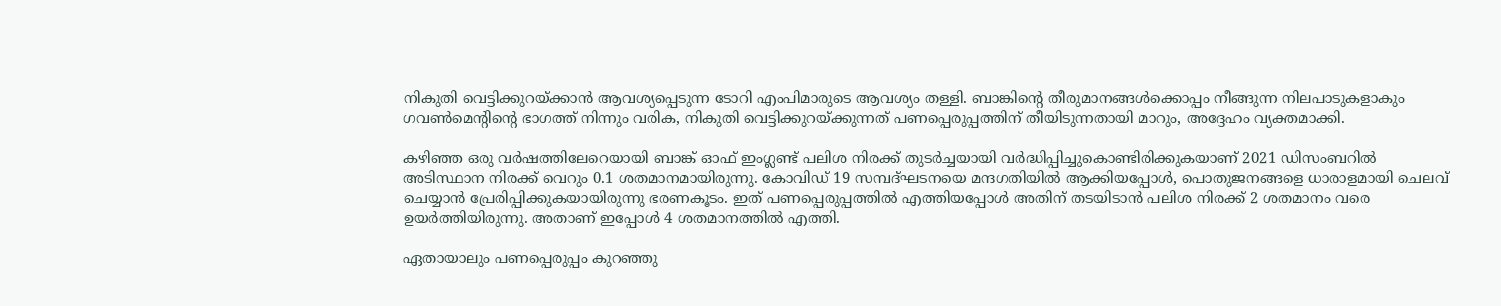നികുതി വെട്ടിക്കുറയ്ക്കാന്‍ ആവശ്യപ്പെടുന്ന ടോറി എംപിമാരുടെ ആവശ്യം തള്ളി. ബാങ്കിന്റെ തീരുമാനങ്ങള്‍ക്കൊപ്പം നീങ്ങുന്ന നിലപാടുകളാകും ഗവണ്‍മെന്റിന്റെ ഭാഗത്ത് നിന്നും വരിക, നികുതി വെട്ടിക്കുറയ്ക്കുന്നത് പണപ്പെരുപ്പത്തിന് തീയിടുന്നതായി മാറും, അദ്ദേഹം വ്യക്തമാക്കി.

കഴിഞ്ഞ ഒരു വര്‍ഷത്തിലേറെയായി ബാങ്ക് ഓഫ് ഇംഗ്ലണ്ട് പലിശ നിരക്ക് തുടര്‍ച്ചയായി വര്‍ദ്ധിപ്പിച്ചുകൊണ്ടിരിക്കുകയാണ് 2021 ഡിസംബറില്‍ അടിസ്ഥാന നിരക്ക് വെറും 0.1 ശതമാനമായിരുന്നു. കോവിഡ് 19 സമ്പദ്ഘടനയെ മന്ദഗതിയില്‍ ആക്കിയപ്പോള്‍, പൊതുജനങ്ങളെ ധാരാളമായി ചെലവ് ചെയ്യാന്‍ പ്രേരിപ്പിക്കുകയായിരുന്നു ഭരണകൂടം. ഇത് പണപ്പെരുപ്പത്തില്‍ എത്തിയപ്പോള്‍ അതിന് തടയിടാന്‍ പലിശ നിരക്ക് 2 ശതമാനം വരെ ഉയര്‍ത്തിയിരുന്നു. അതാണ് ഇപ്പോള്‍ 4 ശതമാനത്തില്‍ എത്തി.

ഏതായാലും പണപ്പെരുപ്പം കുറഞ്ഞു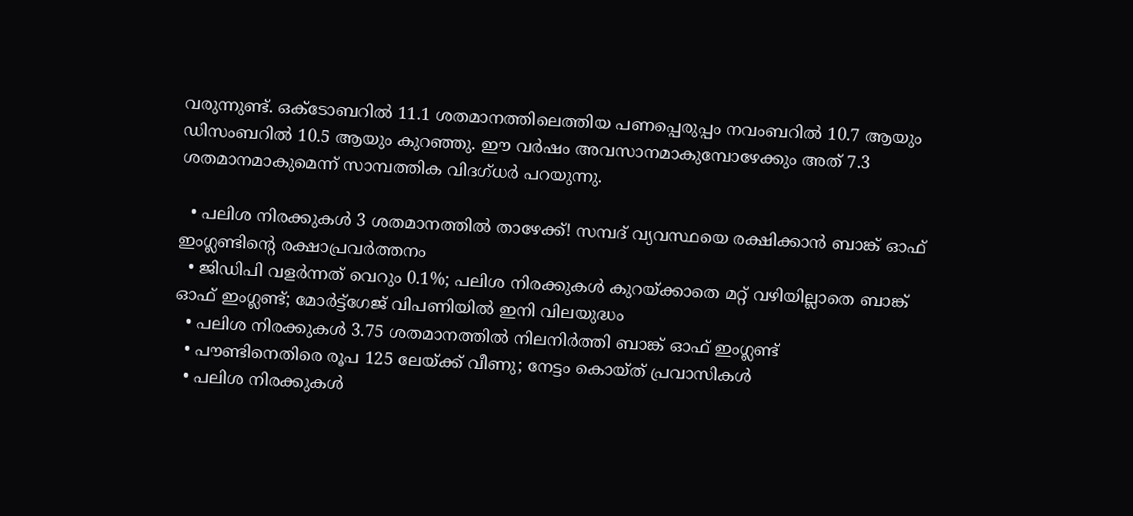വരുന്നുണ്ട്. ഒക്ടോബറില്‍ 11.1 ശതമാനത്തിലെത്തിയ പണപ്പെരുപ്പം നവംബറില്‍ 10.7 ആയും ഡിസംബറില്‍ 10.5 ആയും കുറഞ്ഞു. ഈ വര്‍ഷം അവസാനമാകുമ്പോഴേക്കും അത് 7.3 ശതമാനമാകുമെന്ന് സാമ്പത്തിക വിദഗ്ധര്‍ പറയുന്നു.

  • പലിശ നിരക്കുകള്‍ 3 ശതമാനത്തില്‍ താഴേക്ക്! സമ്പദ് വ്യവസ്ഥയെ രക്ഷിക്കാന്‍ ബാങ്ക് ഓഫ് ഇംഗ്ലണ്ടിന്റെ രക്ഷാപ്രവര്‍ത്തനം
  • ജിഡിപി വളര്‍ന്നത് വെറും 0.1%; പലിശ നിരക്കുകള്‍ കുറയ്ക്കാതെ മറ്റ് വഴിയില്ലാതെ ബാങ്ക് ഓഫ് ഇംഗ്ലണ്ട്; മോര്‍ട്ട്‌ഗേജ് വിപണിയില്‍ ഇനി വിലയുദ്ധം
  • പലിശ നിരക്കുകള്‍ 3.75 ശതമാനത്തില്‍ നിലനിര്‍ത്തി ബാങ്ക് ഓഫ് ഇംഗ്ലണ്ട്
  • പൗണ്ടിനെതിരെ രൂപ 125 ലേയ്ക്ക് വീണു; നേട്ടം കൊയ്ത് പ്രവാസികള്‍
  • പലിശ നിരക്കുകള്‍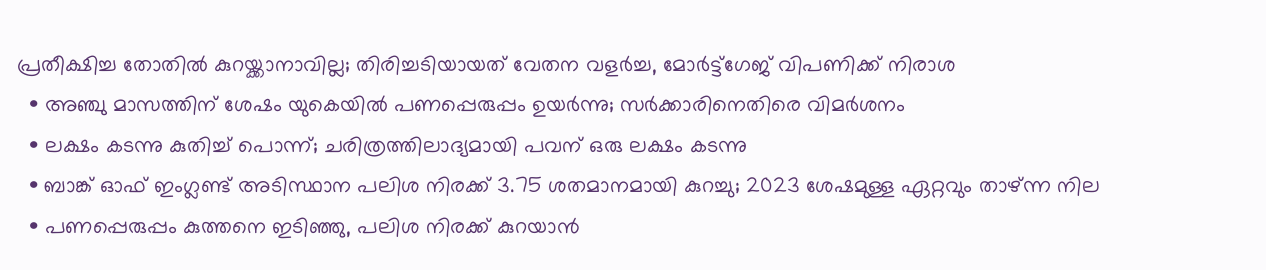പ്രതീക്ഷിച്ച തോതില്‍ കുറയ്ക്കാനാവില്ല; തിരിച്ചടിയായത് വേതന വളര്‍ച്ച, മോര്‍ട്ട്‌ഗേജ് വിപണിക്ക് നിരാശ
  • അഞ്ചു മാസത്തിന് ശേഷം യുകെയില്‍ പണപ്പെരുപ്പം ഉയര്‍ന്നു; സര്‍ക്കാരിനെതിരെ വിമര്‍ശനം
  • ലക്ഷം കടന്നു കുതിച്ച് പൊന്ന്; ചരിത്രത്തിലാദ്യമായി പവന് ഒരു ലക്ഷം കടന്നു
  • ബാങ്ക് ഓഫ് ഇംഗ്ലണ്ട് അടിസ്ഥാന പലിശ നിരക്ക് 3.75 ശതമാനമായി കുറച്ചു; 2023 ശേഷമുള്ള ഏറ്റവും താഴ്ന്ന നില
  • പണപ്പെരുപ്പം കുത്തനെ ഇടിഞ്ഞു, പലിശ നിരക്ക് കുറയാന്‍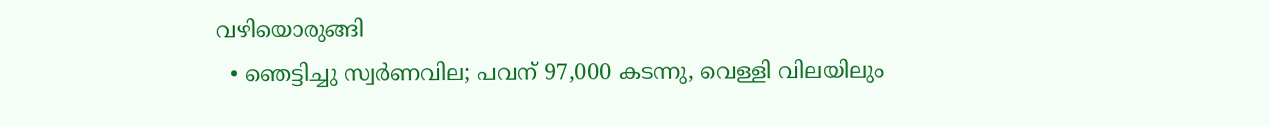വഴിയൊരുങ്ങി
  • ഞെട്ടിച്ചു സ്വര്‍ണവില; പവന് 97,000 കടന്നു, വെള്ളി വിലയിലും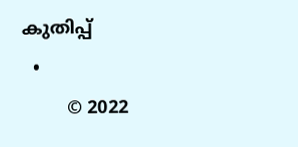കുതിപ്പ്
  •
        © 2022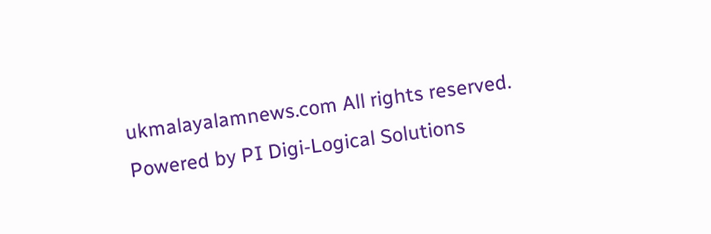ukmalayalamnews.com All rights reserved. Powered by PI Digi-Logical Solutions